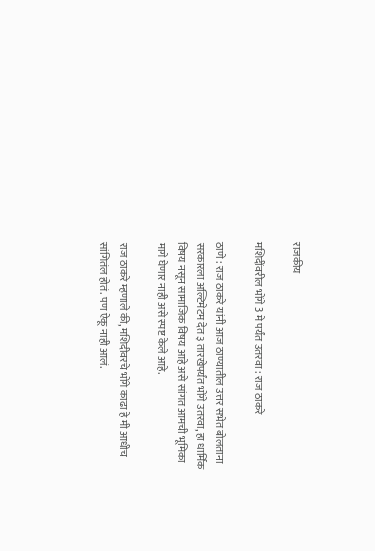राजकीय

मशिदींवरील भोंगे 3 मे पर्यंत उतरवा : राज ठाकरे

ठाणे : राज ठाकरे यांनी आज ठाण्यातील उत्तर सभेत बोलताना सरकारला अल्टिमेटम देत ३ तारखेपर्यंत भोंगे उतरवा, हा धार्मिक विषय नसून सामाजिक विषय आहे असे सांगत आमची भूमिका मागे घेणार नाही असे स्पष्ट केले आहे.

राज ठाकरे म्हणाले की, मशिदीवरचे भोंगे काढा हे मी आधीच सांगितंल होतं. पण ऐकू नाही आलं.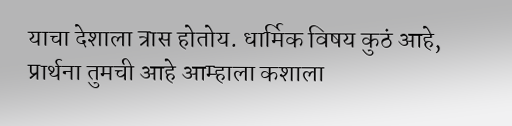याचा देशाला त्रास होतोय. धार्मिक विषय कुठं आहे, प्रार्थना तुमची आहे आम्हाला कशाला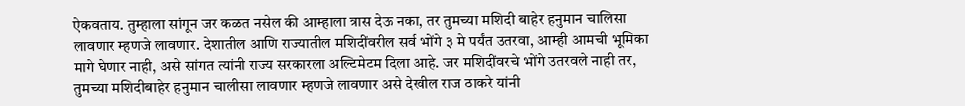ऐकवताय. तुम्हाला सांगून जर कळत नसेल की आम्हाला त्रास देऊ नका, तर तुमच्या मशिदी बाहेर हनुमान चालिसा लावणार म्हणजे लावणार. देशातील आणि राज्यातील मशिदींवरील सर्व भोंगे ३ मे पर्यंत उतरवा, आम्ही आमची भूमिका मागे घेणार नाही, असे सांगत त्यांनी राज्य सरकारला अल्टिमेटम दिला आहे. जर मशिदींवरचे भोंगे उतरवले नाही तर, तुमच्या मशिदीबाहेर हनुमान चालीसा लावणार म्हणजे लावणार असे देखील राज ठाकरे यांनी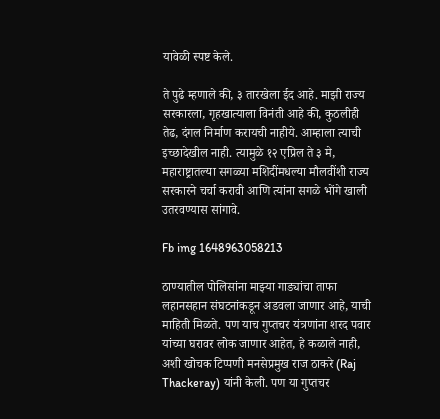यावेळी स्पष्ट केले.

ते पुढे म्हणाले की, ३ तारखेला ईद आहे. माझी राज्य सरकारला, गृहखात्याला विनंती आहे की, कुठलीही तेढ, दंगल निर्माण करायची नाहीये. आम्हाला त्याची इच्छादेखील नाही. त्यामुळे १२ एप्रिल ते ३ मे, महाराष्ट्रातल्या सगळ्या मशिदींमधल्या मौलवींशी राज्य सरकारने चर्चा करावी आणि त्यांना सगळे भोंगे खाली उतरवण्यास सांगावे.

Fb img 1648963058213

ठाण्यातील पोलिसांना माझ्या गाड्यांचा ताफा लहानसहान संघटनांकडून अडवला जाणार आहे, याची माहिती मिळते. पण याच गुप्तचर यंत्रणांना शरद पवार यांच्या घरावर लोक जाणार आहेत, हे कळाले नाही, अशी खोचक टिप्पणी मनसेप्रमुख राज ठाकरे (Raj Thackeray) यांनी केली. पण या गुप्तचर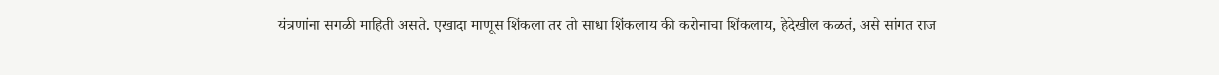यंत्रणांना सगळी माहिती असते. एखादा माणूस शिंकला तर तो साधा शिंकलाय की करोनाचा शिंकलाय, हेदेखील कळतं, असे सांगत राज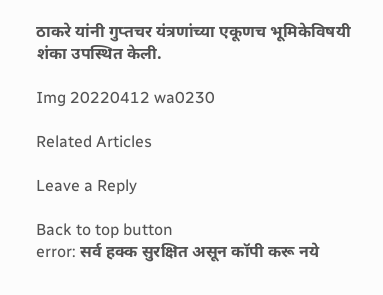ठाकरे यांनी गुप्तचर यंत्रणांच्या एकूणच भूमिकेविषयी शंका उपस्थित केली.

Img 20220412 wa0230

Related Articles

Leave a Reply

Back to top button
error: सर्व हक्क सुरक्षित असून कॉपी करू नये